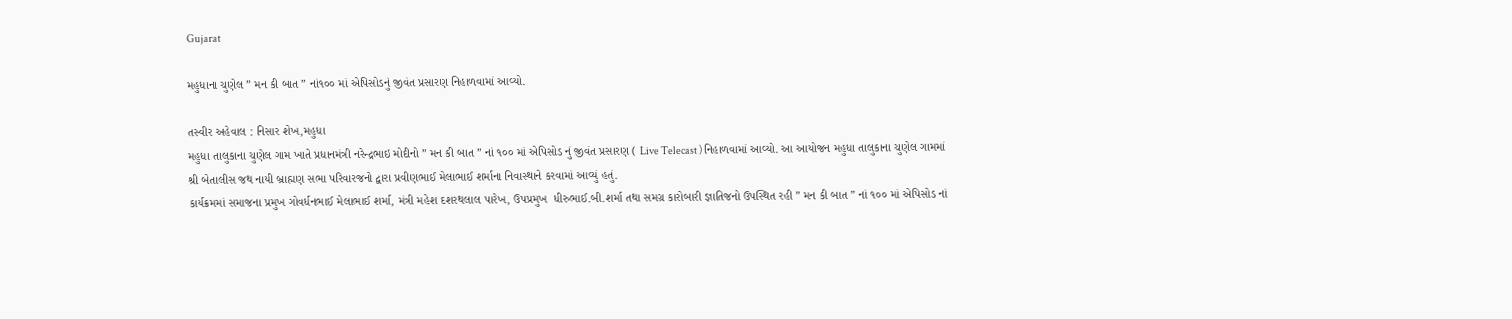Gujarat

મહુધાના ચુણેલ ” મન કી બાત ” નાં૧૦૦ માં એપિસોડનું જીવંત પ્રસારણ નિહાળવામાં આવ્યો.

તસ્વીર અહેવાલ : નિસાર શેખ,મહુધા
મહુધા તાલુકાના ચુણેલ ગામ ખાતે પ્રધાનમંત્રી નરેન્દ્રભાઇ મોદીનો ” મન કી બાત ” નાં ૧૦૦ માં એપિસોડ નું જીવંત પ્રસારણ ( Live Telecast ) નિહાળવામાં આવ્યો. આ આયોજન મહુધા તાલુકાના ચુણેલ ગામમાં શ્રી બેતાલીસ જથ નાયી બ્રાહ્મણ સભા પરિવારજનો દ્વારા પ્રવીણભાઈ મેલાભાઈ શર્માના નિવાસ્થાને કરવામાં આવ્યું હતું.
કાર્યક્રમમાં સમાજના પ્રમુખ ગોવર્ધનભાઈ મેલાભાઈ શર્મા, મંત્રી મહેશ દશરથલાલ પારેખ, ઉપપ્રમુખ  ધીરુભાઈ.બી.શર્મા તથા સમગ્ર કારોબારી જ્ઞાતિજનો ઉપસ્થિત રહી ” મન કી બાત ” નાં ૧૦૦ માં એપિસોડ નાં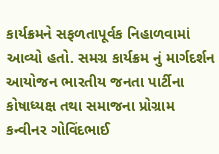કાર્યક્રમને સફળતાપૂર્વક નિહાળવામાં આવ્યો હતો. સમગ્ર કાર્યક્રમ નું માર્ગદર્શન આયોજન ભારતીય જનતા પાર્ટીના કોષાધ્યક્ષ તથા સમાજના પ્રોગ્રામ કન્વીનર ગોવિંદભાઈ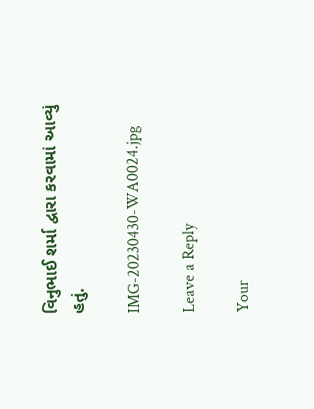વિનુભાઈ શર્મા દ્વારા કરવામાં આવ્યું હતું.

IMG-20230430-WA0024.jpg

Leave a Reply

Your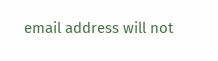email address will not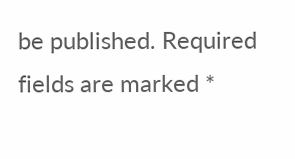be published. Required fields are marked *